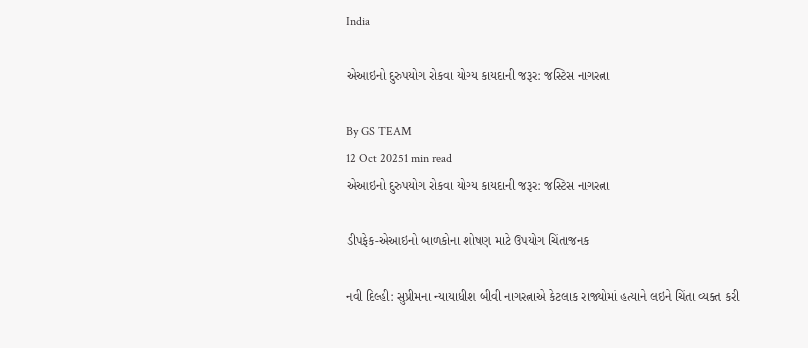India

એઆઇનો દુરુપયોગ રોકવા યોગ્ય કાયદાની જરૂર: જસ્ટિસ નાગરત્ના

By GS TEAM
12 Oct 20251 min read
એઆઇનો દુરુપયોગ રોકવા યોગ્ય કાયદાની જરૂર: જસ્ટિસ નાગરત્ના

ડીપફેક-એઆઇનો બાળકોના શોષણ માટે ઉપયોગ ચિંતાજનક

નવી દિલ્હી: સુપ્રીમના ન્યાયાધીશ બીવી નાગરત્નાએ કેટલાક રાજ્યોમાં હત્યાને લઇને ચિંતા વ્યક્ત કરી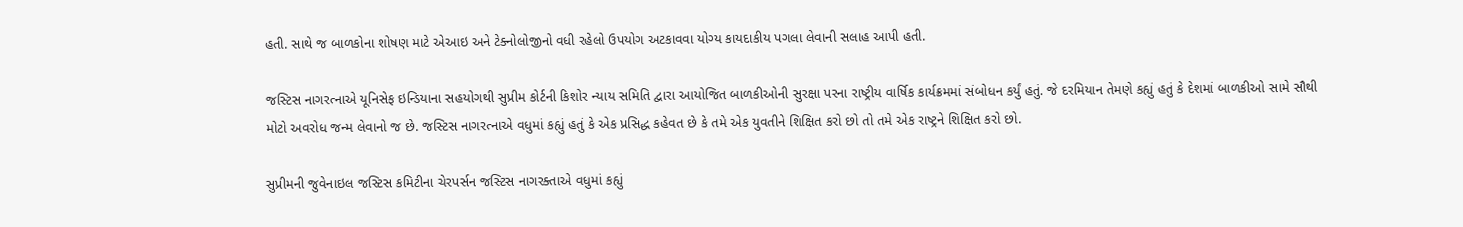હતી. સાથે જ બાળકોના શોષણ માટે એઆઇ અને ટેક્નોલોજીનો વધી રહેલો ઉપયોગ અટકાવવા યોગ્ય કાયદાકીય પગલા લેવાની સલાહ આપી હતી.

જસ્ટિસ નાગરત્નાએ યૂનિસેફ ઇન્ડિયાના સહયોગથી સુપ્રીમ કોર્ટની કિશોર ન્યાય સમિતિ દ્વારા આયોજિત બાળકીઓની સુરક્ષા પરના રાષ્ટ્રીય વાર્ષિક કાર્યક્રમમાં સંબોધન કર્યું હતું. જે દરમિયાન તેમણે કહ્યું હતું કે દેશમાં બાળકીઓ સામે સૌથી મોટો અવરોધ જન્મ લેવાનો જ છે. જસ્ટિસ નાગરત્નાએ વધુમાં કહ્યું હતું કે એક પ્રસિદ્ધ કહેવત છે કે તમે એક યુવતીને શિક્ષિત કરો છો તો તમે એક રાષ્ટ્રને શિક્ષિત કરો છો.

સુપ્રીમની જુવેનાઇલ જસ્ટિસ કમિટીના ચેરપર્સન જસ્ટિસ નાગરક્તાએ વધુમાં કહ્યું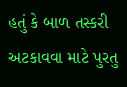હતું કે બાળ તસ્કરી અટકાવવા માટે પુરતુ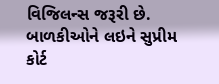વિજિલન્સ જરૂરી છે. બાળકીઓને લઇને સુપ્રીમ કોર્ટ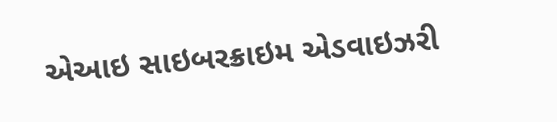એઆઇ સાઇબરક્રાઇમ એડવાઇઝરી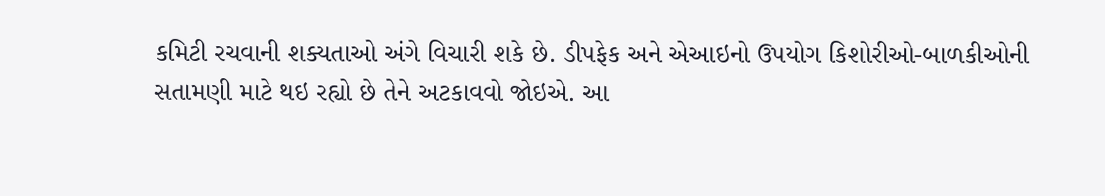કમિટી રચવાની શક્યતાઓ અંગે વિચારી શકે છે. ડીપફેક અને એઆઇનો ઉપયોગ કિશોરીઓ-બાળકીઓની સતામણી માટે થઇ રહ્યો છે તેને અટકાવવો જોઇએ. આ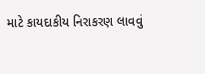માટે કાયદાકીય નિરાકરણ લાવવું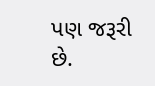પણ જરૂરી છે.